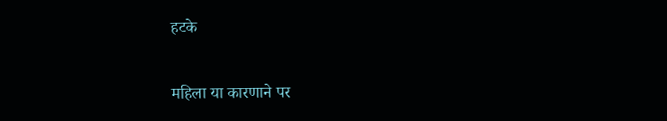हटके

महिला या कारणाने पर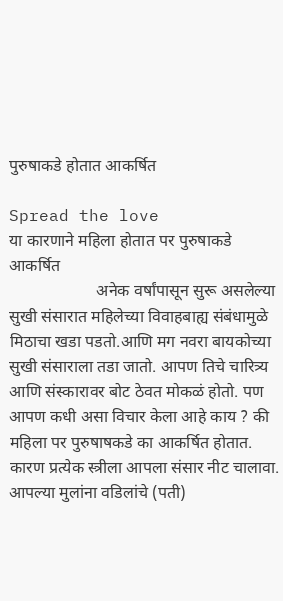पुरुषाकडे होतात आकर्षित

Spread the love
या कारणाने महिला होतात पर पुरुषाकडे आकर्षित
                     अनेक वर्षांपासून सुरू असलेल्या सुखी संसारात महिलेच्या विवाहबाह्य संबंधामुळे मिठाचा खडा पडतो.आणि मग नवरा बायकोच्या सुखी संसाराला तडा जातो. आपण तिचे चारित्र्य आणि संस्कारावर बोट ठेवत मोकळं होतो. पण आपण कधी असा विचार केला आहे काय ? की महिला पर पुरुषाषकडे का आकर्षित होतात. कारण प्रत्येक स्त्रीला आपला संसार नीट चालावा. आपल्या मुलांना वडिलांचे (पती)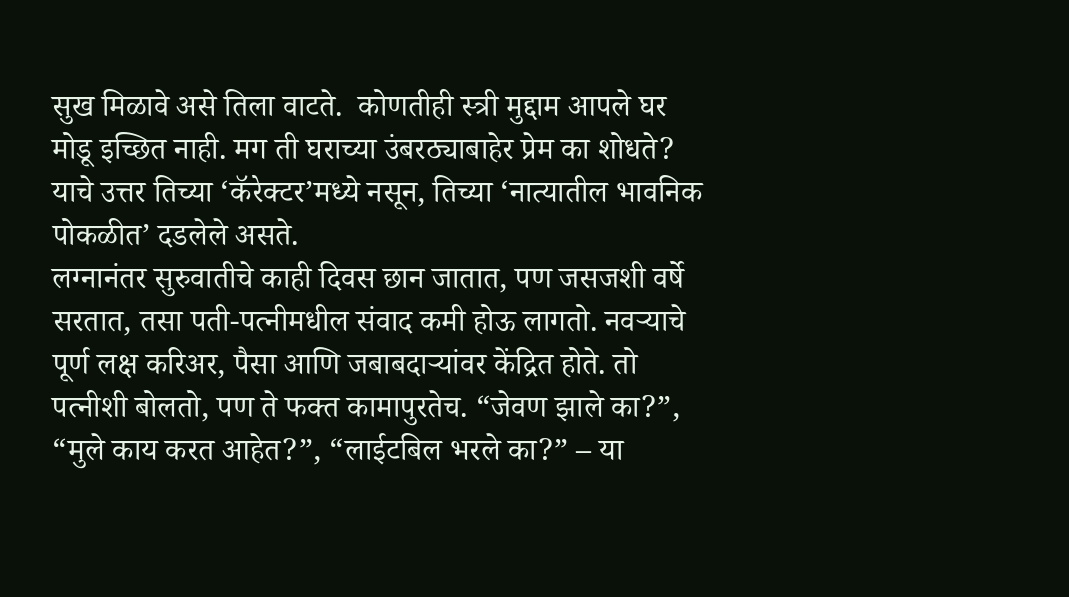सुख मिळावे असे तिला वाटते.  कोणतीही स्त्री मुद्दाम आपले घर मोडू इच्छित नाही. मग ती घराच्या उंबरठ्याबाहेर प्रेम का शोधते? याचे उत्तर तिच्या ‘कॅरेक्टर’मध्ये नसून, तिच्या ‘नात्यातील भावनिक पोकळीत’ दडलेले असते.
लग्नानंतर सुरुवातीचे काही दिवस छान जातात, पण जसजशी वर्षे सरतात, तसा पती-पत्नीमधील संवाद कमी होऊ लागतो. नवऱ्याचे पूर्ण लक्ष करिअर, पैसा आणि जबाबदाऱ्यांवर केंद्रित होते. तो पत्नीशी बोलतो, पण ते फक्त कामापुरतेच. “जेवण झाले का?”, “मुले काय करत आहेत?”, “लाईटबिल भरले का?” – या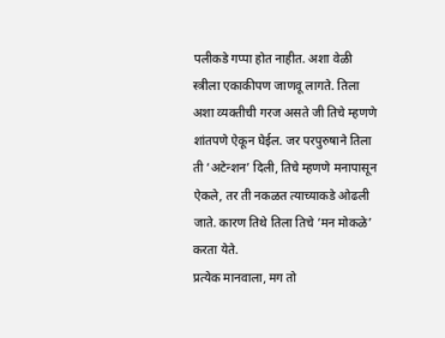पलीकडे गप्पा होत नाहीत. अशा वेळी स्त्रीला एकाकीपण जाणवू लागते. तिला अशा व्यक्तीची गरज असते जी तिचे म्हणणे शांतपणे ऐकून घेईल. जर परपुरुषाने तिला ती ‘अटेन्शन’ दिली, तिचे म्हणणे मनापासून ऐकले, तर ती नकळत त्याच्याकडे ओढली जाते. कारण तिथे तिला तिचे ‘मन मोकळे’ करता येते.
प्रत्येक मानवाला, मग तो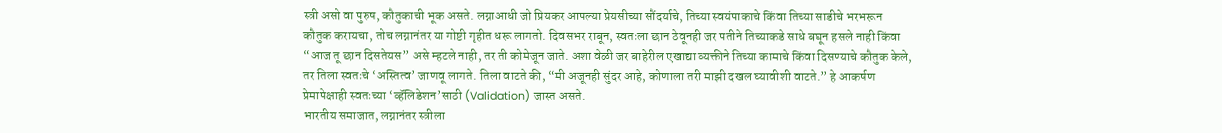स्त्री असो वा पुरुष, कौतुकाची भूक असते. लग्नाआधी जो प्रियकर आपल्या प्रेयसीच्या सौंदर्याचे, तिच्या स्वयंपाकाचे किंवा तिच्या साडीचे भरभरून कौतुक करायचा, तोच लग्नानंतर या गोष्टी गृहीत धरू लागतो. दिवसभर राबून, स्वतःला छान ठेवूनही जर पतीने तिच्याकडे साधे बघून हसले नाही किंवा “आज तू छान दिसतेयस” असे म्हटले नाही, तर ती कोमेजून जाते. अशा वेळी जर बाहेरील एखाद्या व्यक्तीने तिच्या कामाचे किंवा दिसण्याचे कौतुक केले, तर तिला स्वतःचे ‘अस्तित्व’ जाणवू लागते. तिला वाटते की, “मी अजूनही सुंदर आहे, कोणाला तरी माझी दखल घ्यावीशी वाटते.” हे आकर्षण प्रेमापेक्षाही स्वतःच्या ‘व्हॅलिडेशन’साठी (Validation) जास्त असते.
भारतीय समाजात, लग्नानंतर स्त्रीला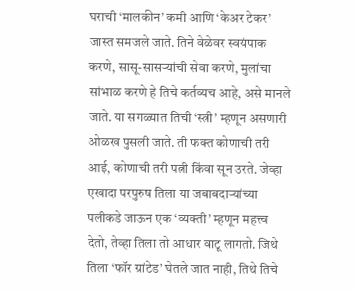घराची ‘मालकीन’ कमी आणि ‘केअर टेकर’ जास्त समजले जाते. तिने वेळेवर स्वयंपाक करणे, सासू-सासऱ्यांची सेवा करणे, मुलांचा सांभाळ करणे हे तिचे कर्तव्यच आहे, असे मानले जाते. या सगळ्यात तिची ‘स्त्री’ म्हणून असणारी ओळख पुसली जाते. ती फक्त कोणाची तरी आई, कोणाची तरी पत्नी किंवा सून उरते. जेव्हा एखादा परपुरुष तिला या जबाबदाऱ्यांच्या पलीकडे जाऊन एक ‘व्यक्ती’ म्हणून महत्त्व देतो, तेव्हा तिला तो आधार वाटू लागतो. जिथे तिला ‘फॉर ग्रांटेड’ घेतले जात नाही, तिथे तिचे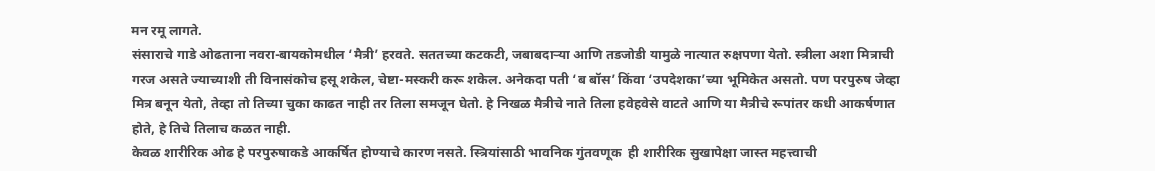मन रमू लागते.
संसाराचे गाडे ओढताना नवरा-बायकोमधील ‘मैत्री’ हरवते. सततच्या कटकटी, जबाबदाऱ्या आणि तडजोडी यामुळे नात्यात रुक्षपणा येतो. स्त्रीला अशा मित्राची गरज असते ज्याच्याशी ती विनासंकोच हसू शकेल, चेष्टा-मस्करी करू शकेल. अनेकदा पती ‘ब बॉस’ किंवा ‘उपदेशका’च्या भूमिकेत असतो. पण परपुरुष जेव्हा मित्र बनून येतो, तेव्हा तो तिच्या चुका काढत नाही तर तिला समजून घेतो. हे निखळ मैत्रीचे नाते तिला हवेहवेसे वाटते आणि या मैत्रीचे रूपांतर कधी आकर्षणात होते, हे तिचे तिलाच कळत नाही.
केवळ शारीरिक ओढ हे परपुरुषाकडे आकर्षित होण्याचे कारण नसते. स्त्रियांसाठी भावनिक गुंतवणूक  ही शारीरिक सुखापेक्षा जास्त महत्त्वाची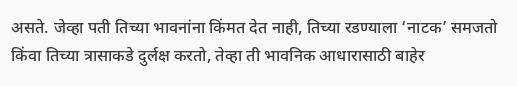असते. जेव्हा पती तिच्या भावनांना किंमत देत नाही, तिच्या रडण्याला ‘नाटक’ समजतो किंवा तिच्या त्रासाकडे दुर्लक्ष करतो, तेव्हा ती भावनिक आधारासाठी बाहेर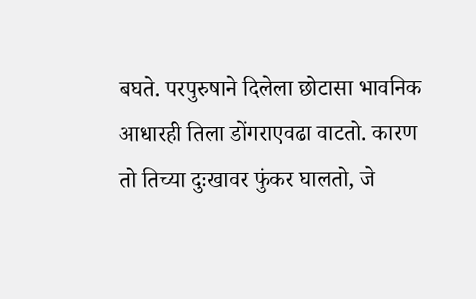बघते. परपुरुषाने दिलेला छोटासा भावनिक आधारही तिला डोंगराएवढा वाटतो. कारण तो तिच्या दुःखावर फुंकर घालतो, जे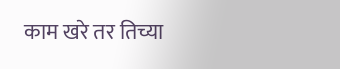काम खरे तर तिच्या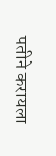पतीने करायला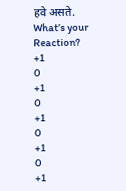हवे असते.
What’s your Reaction?
+1
0
+1
0
+1
0
+1
0
+1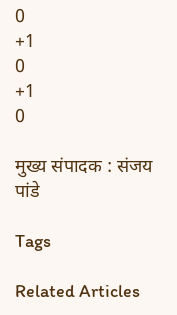0
+1
0
+1
0

मुख्य संपादक : संजय पांडे

Tags

Related Articles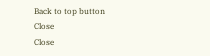Back to top button
Close
Close